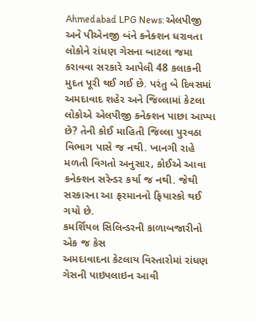Ahmedabad LPG News: એલપીજી અને પીએનજી બંને કનેક્શન ધરાવતા લોકોને રાંધણ ગેસના બાટલા જમા કરાવવા સરકારે આપેલી 48 કલાકની મુદત પૂરી થઈ ગઈ છે. પરંતુ બે દિવસમાં અમદાવાદ શહેર અને જિલ્લામાં કેટલા લોકોએ એલપીજી કનેક્શન પાછા આપ્યા છે? તેની કોઈ માહિતી જિલ્લા પુરવઠા વિભાગ પાસે જ નથી. ખાનગી રાહે મળતી વિગતો અનુસાર, કોઈએ આવા કનેક્શન સરેન્ડર કર્યા જ નથી. જેથી સરકારના આ ફરમાનનો ફિયાસ્કો થઈ ગયો છે.
કમર્શિયલ સિલિન્ડરની કાળાબજારીનો એક જ કેસ
અમદાવાદના કેટલાય વિસ્તારોમાં રાંધણ ગેસની પાઇપલાઇન આવી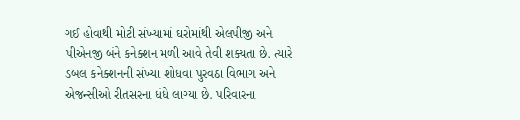ગઈ હોવાથી મોટી સંખ્યામાં ઘરોમાંથી એલપીજી અને પીએનજી બંને કનેક્શન મળી આવે તેવી શક્યતા છે. ત્યારે ડબલ કનેક્શનની સંખ્યા શોધવા પુરવઠા વિભાગ અને એજન્સીઓ રીતસરના ધંધે લાગ્યા છે. પરિવારના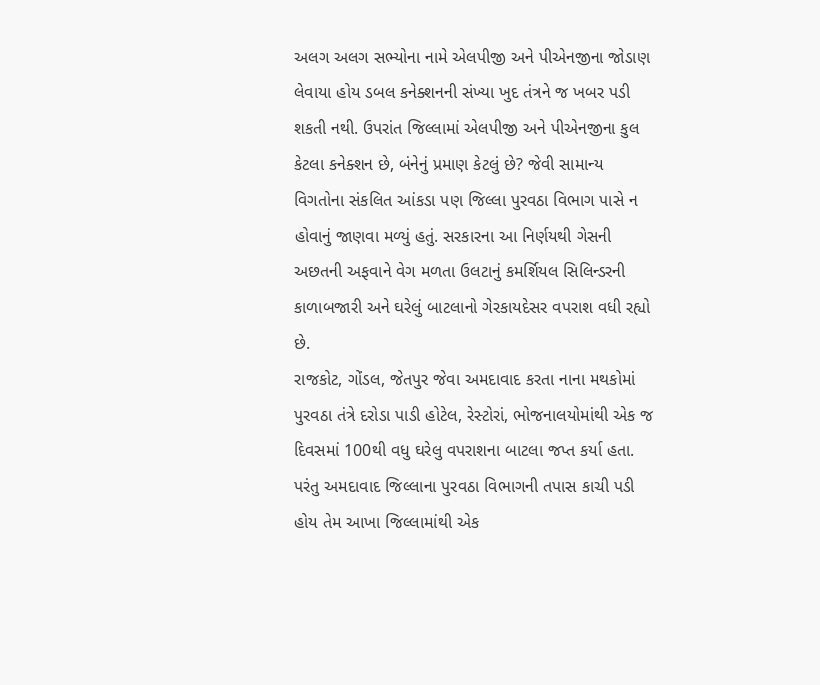અલગ અલગ સભ્યોના નામે એલપીજી અને પીએનજીના જોડાણ લેવાયા હોય ડબલ કનેક્શનની સંખ્યા ખુદ તંત્રને જ ખબર પડી શકતી નથી. ઉપરાંત જિલ્લામાં એલપીજી અને પીએનજીના કુલ કેટલા કનેક્શન છે, બંનેનું પ્રમાણ કેટલું છે? જેવી સામાન્ય વિગતોના સંકલિત આંકડા પણ જિલ્લા પુરવઠા વિભાગ પાસે ન હોવાનું જાણવા મળ્યું હતું. સરકારના આ નિર્ણયથી ગેસની અછતની અફવાને વેગ મળતા ઉલટાનું કમર્શિયલ સિલિન્ડરની કાળાબજારી અને ઘરેલું બાટલાનો ગેરકાયદેસર વપરાશ વધી રહ્યો છે.
રાજકોટ, ગોંડલ, જેતપુર જેવા અમદાવાદ કરતા નાના મથકોમાં પુરવઠા તંત્રે દરોડા પાડી હોટેલ, રેસ્ટોરાં, ભોજનાલયોમાંથી એક જ દિવસમાં 100થી વધુ ઘરેલુ વપરાશના બાટલા જપ્ત કર્યા હતા. પરંતુ અમદાવાદ જિલ્લાના પુરવઠા વિભાગની તપાસ કાચી પડી હોય તેમ આખા જિલ્લામાંથી એક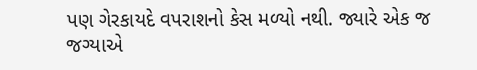પણ ગેરકાયદે વપરાશનો કેસ મળ્યો નથી. જ્યારે એક જ જગ્યાએ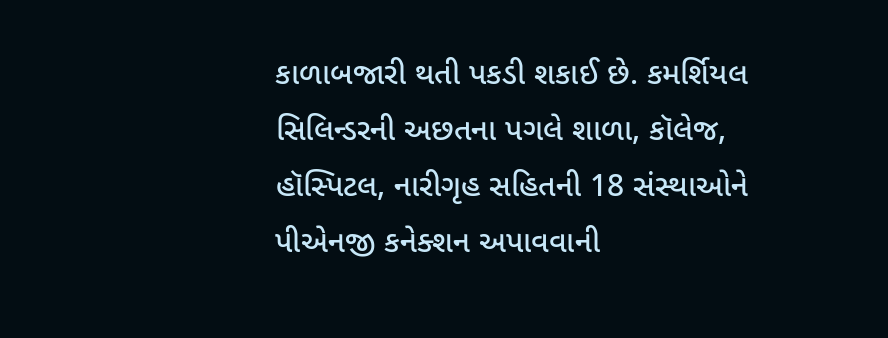કાળાબજારી થતી પકડી શકાઈ છે. કમર્શિયલ સિલિન્ડરની અછતના પગલે શાળા, કૉલેજ, હૉસ્પિટલ, નારીગૃહ સહિતની 18 સંસ્થાઓને પીએનજી કનેક્શન અપાવવાની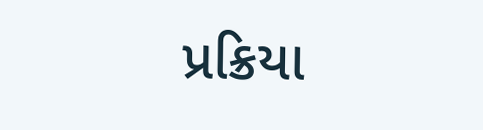પ્રક્રિયા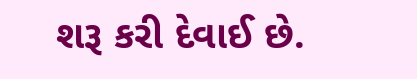શરૂ કરી દેવાઈ છે.